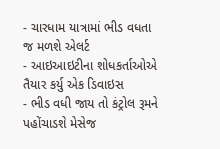- ચારધામ યાત્રામાં ભીડ વધતા જ મળશે એલર્ટ
- આઇઆઇટીના શોધકર્તાઓએ તૈયાર કર્યુ એક ડિવાઇસ
- ભીડ વધી જાય તો કંટ્રોલ રૂમને પહોંચાડશે મેસેજ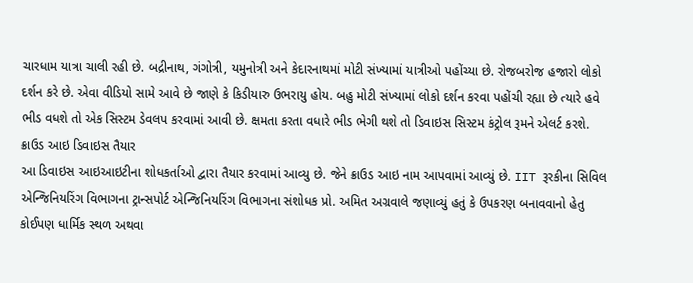ચારધામ યાત્રા ચાલી રહી છે. બદ્રીનાથ, ગંગોત્રી, યમુનોત્રી અને કેદારનાથમાં મોટી સંખ્યામાં યાત્રીઓ પહોંચ્યા છે. રોજબરોજ હજારો લોકો દર્શન કરે છે. એવા વીડિયો સામે આવે છે જાણે કે કિડીયારુ ઉભરાયુ હોય. બહુ મોટી સંખ્યામાં લોકો દર્શન કરવા પહોંચી રહ્યા છે ત્યારે હવે ભીડ વધશે તો એક સિસ્ટમ ડેવલપ કરવામાં આવી છે. ક્ષમતા કરતા વધારે ભીડ ભેગી થશે તો ડિવાઇસ સિસ્ટમ કંટ્રોલ રૂમને એલર્ટ કરશે.
ક્રાઉડ આઇ ડિવાઇસ તૈયાર
આ ડિવાઇસ આઇઆઇટીના શોધકર્તાઓ દ્વારા તૈયાર કરવામાં આવ્યુ છે. જેને ક્રાઉડ આઇ નામ આપવામાં આવ્યું છે. IIT રૂરકીના સિવિલ એન્જિનિયરિંગ વિભાગના ટ્રાન્સપોર્ટ એન્જિનિયરિંગ વિભાગના સંશોધક પ્રો. અમિત અગ્રવાલે જણાવ્યું હતું કે ઉપકરણ બનાવવાનો હેતુ કોઈપણ ધાર્મિક સ્થળ અથવા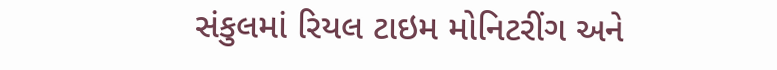સંકુલમાં રિયલ ટાઇમ મોનિટરીંગ અને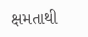ક્ષમતાથી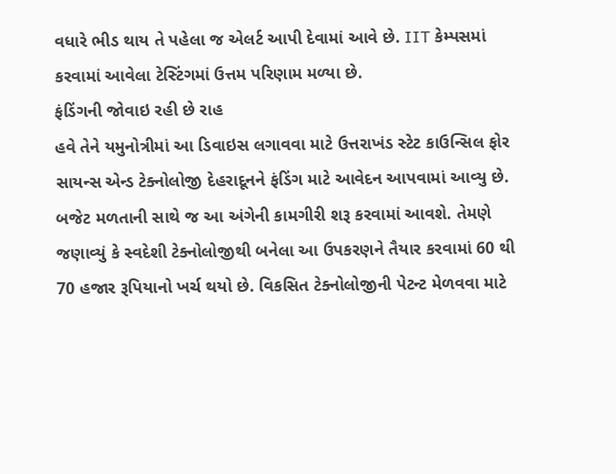વધારે ભીડ થાય તે પહેલા જ એલર્ટ આપી દેવામાં આવે છે. IIT કેમ્પસમાં કરવામાં આવેલા ટેસ્ટિંગમાં ઉત્તમ પરિણામ મળ્યા છે.
ફંડિંગની જોવાઇ રહી છે રાહ
હવે તેને યમુનોત્રીમાં આ ડિવાઇસ લગાવવા માટે ઉત્તરાખંડ સ્ટેટ કાઉન્સિલ ફોર સાયન્સ એન્ડ ટેક્નોલોજી દેહરાદૂનને ફંડિંગ માટે આવેદન આપવામાં આવ્યુ છે. બજેટ મળતાની સાથે જ આ અંગેની કામગીરી શરૂ કરવામાં આવશે. તેમણે જણાવ્યું કે સ્વદેશી ટેક્નોલોજીથી બનેલા આ ઉપકરણને તૈયાર કરવામાં 60 થી 70 હજાર રૂપિયાનો ખર્ચ થયો છે. વિકસિત ટેક્નોલોજીની પેટન્ટ મેળવવા માટે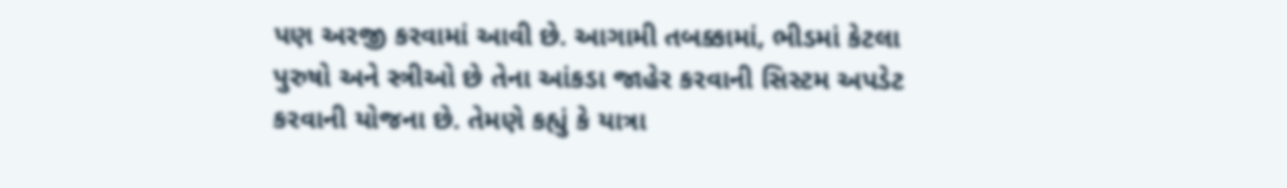પણ અરજી કરવામાં આવી છે. આગામી તબક્કામાં, ભીડમાં કેટલા પુરુષો અને સ્ત્રીઓ છે તેના આંકડા જાહેર કરવાની સિસ્ટમ અપડેટ કરવાની યોજના છે. તેમણે કહ્યું કે યાત્રા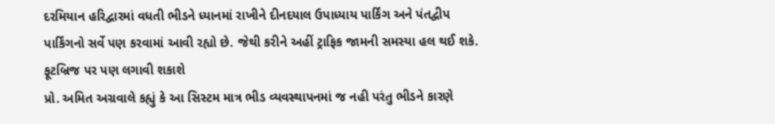દરમિયાન હરિદ્વારમાં વધતી ભીડને ધ્યાનમાં રાખીને દીનદયાલ ઉપાધ્યાય પાર્કિંગ અને પંતદ્વીપ પાર્કિંગનો સર્વે પણ કરવામાં આવી રહ્યો છે. જેથી કરીને અહીં ટ્રાફિક જામની સમસ્યા હલ થઈ શકે.
ફૂટબ્રિજ પર પણ લગાવી શકાશે
પ્રો. અમિત અગ્રવાલે કહ્યું કે આ સિસ્ટમ માત્ર ભીડ વ્યવસ્થાપનમાં જ નહી પરંતુ ભીડને કારણે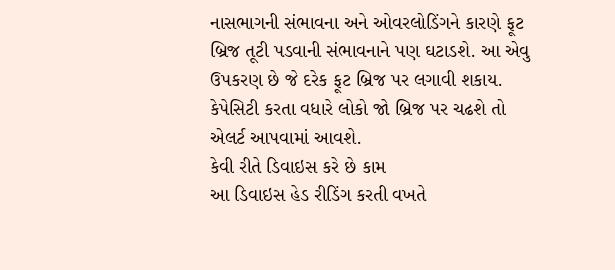નાસભાગની સંભાવના અને ઓવરલોડિંગને કારણે ફૂટ બ્રિજ તૂટી પડવાની સંભાવનાને પણ ઘટાડશે. આ એવુ ઉપકરણ છે જે દરેક ફૂટ બ્રિજ પર લગાવી શકાય. કેપેસિટી કરતા વધારે લોકો જો બ્રિજ પર ચઢશે તો એલર્ટ આપવામાં આવશે.
કેવી રીતે ડિવાઇસ કરે છે કામ
આ ડિવાઇસ હેડ રીડિંગ કરતી વખતે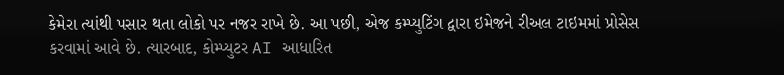કેમેરા ત્યાંથી પસાર થતા લોકો પર નજર રાખે છે. આ પછી, એજ કમ્પ્યુટિંગ દ્વારા ઇમેજને રીઅલ ટાઇમમાં પ્રોસેસ કરવામાં આવે છે. ત્યારબાદ, કોમ્પ્યુટર AI આધારિત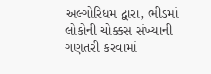અલ્ગોરિધમ દ્વારા, ભીડમાં લોકોની ચોક્કસ સંખ્યાની ગણતરી કરવામાં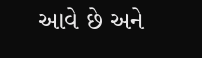આવે છે અને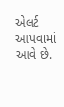એલર્ટ આપવામાં આવે છે.